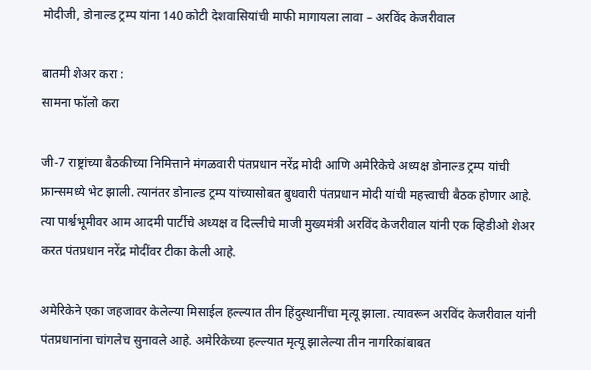मोदीजी, डोनाल्ड ट्रम्प यांना 140 कोटी देशवासियांची माफी मागायला लावा – अरविंद केजरीवाल

बातमी शेअर करा :
सामना फॉलो करा

जी-7 राष्ट्रांच्या बैठकीच्या निमित्ताने मंगळवारी पंतप्रधान नरेंद्र मोदी आणि अमेरिकेचे अध्यक्ष डोनाल्ड ट्रम्प यांची फ्रान्समध्ये भेट झाली. त्यानंतर डोनाल्ड ट्रम्प यांच्यासोबत बुधवारी पंतप्रधान मोदी यांची महत्त्वाची बैठक होणार आहे. त्या पार्श्वभूमीवर आम आदमी पार्टीचे अध्यक्ष व दिल्लीचे माजी मुख्यमंत्री अरविंद केजरीवाल यांनी एक व्हिडीओ शेअर करत पंतप्रधान नरेंद्र मोदींवर टीका केली आहे.

अमेरिकेने एका जहजावर केलेल्या मिसाईल हल्ल्यात तीन हिंदुस्थानींचा मृत्यू झाला. त्यावरून अरविंद केजरीवाल यांनी पंतप्रधानांना चांगलेच सुनावले आहे. अमेरिकेच्या हल्ल्यात मृत्यू झालेल्या तीन नागरिकांबाबत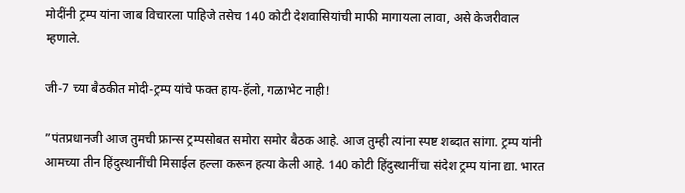मोदींनी ट्रम्प यांना जाब विचारला पाहिजे तसेच 140 कोटी देशवासियांची माफी मागायला लावा, असे केजरीवाल म्हणाले.

जी-7 च्या बैठकीत मोदी-ट्रम्प यांचे फक्त हाय-हॅलो, गळाभेट नाही!

”पंतप्रधानजी आज तुमची फ्रान्स ट्रम्पसोबत समोरा समोर बैठक आहे. आज तुम्ही त्यांना स्पष्ट शब्दात सांगा. ट्रम्प यांनी आमच्या तीन हिंदुस्थानींची मिसाईल हल्ला करून हत्या केली आहे. 140 कोटी हिंदुस्थानींचा संदेश ट्रम्प यांना द्या. भारत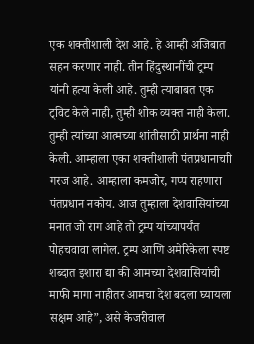एक शक्तीशाली देश आहे. हे आम्ही अजिबात सहन करणार नाही. तीन हिंदुस्थानींची ट्रम्प यांनी हत्या केली आहे. तुम्ही त्याबाबत एक ट्विट केले नाही, तुम्ही शोक व्यक्त नाही केला. तुम्ही त्यांच्या आत्मच्या शांतीसाठी प्रार्थना नाही केली. आम्हाला एका शक्तीशाली पंतप्रधानाचाी गरज आहे. आम्हाला कमजोर, गप्प राहणारा पंतप्रधान नकोय. आज तुम्हाला देशवासियांच्या मनात जो राग आहे तो ट्रम्प यांच्यापर्यंत पोहचवावा लागेल. ट्रम्प आणि अमेरिकेला स्पष्ट शब्दात इशारा द्या की आमच्या देशवासियांची माफी मागा नाहीतर आमचा देश बदला घ्यायला सक्षम आहे”, असे केजरीवाल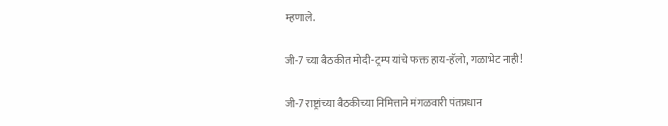म्हणाले.

जी-7 च्या बैठकीत मोदी-ट्रम्प यांचे फक्त हाय-हॅलो, गळाभेट नाही!

जी-7 राष्ट्रांच्या बैठकीच्या निमित्ताने मंगळवारी पंतप्रधान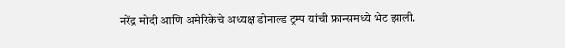नरेंद्र मोदी आणि अमेरिकेचे अध्यक्ष डोनाल्ड ट्रम्प यांची फ्रान्समध्ये भेट झाली.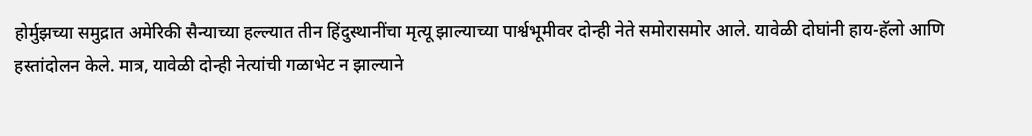होर्मुझच्या समुद्रात अमेरिकी सैन्याच्या हल्ल्यात तीन हिंदुस्थानींचा मृत्यू झाल्याच्या पार्श्वभूमीवर दोन्ही नेते समोरासमोर आले. यावेळी दोघांनी हाय-हॅलो आणि हस्तांदोलन केले. मात्र, यावेळी दोन्ही नेत्यांची गळाभेट न झाल्याने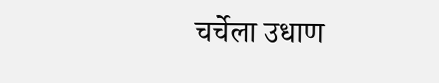चर्चेला उधाण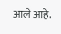आले आहे.